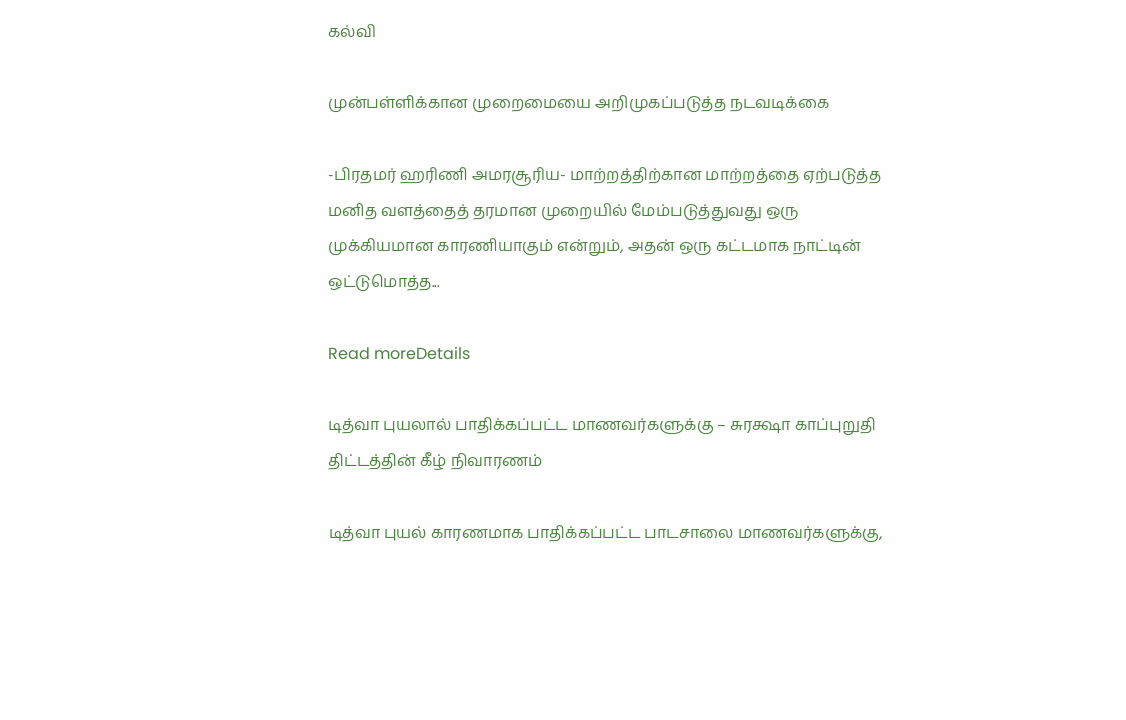கல்வி

முன்பள்ளிக்கான முறைமையை அறிமுகப்படுத்த நடவடிக்கை

-பிரதமர் ஹரிணி அமரசூரிய- மாற்றத்திற்கான மாற்றத்தை ஏற்படுத்த மனித வளத்தைத் தரமான முறையில் மேம்படுத்துவது ஒரு முக்கியமான காரணியாகும் என்றும், அதன் ஒரு கட்டமாக நாட்டின் ஒட்டுமொத்த...

Read moreDetails

டித்வா புயலால் பாதிக்கப்பட்ட மாணவர்களுக்கு – சுரக்ஷா காப்புறுதி திட்டத்தின் கீழ் நிவாரணம்

டித்வா புயல் காரணமாக பாதிக்கப்பட்ட பாடசாலை மாணவர்களுக்கு,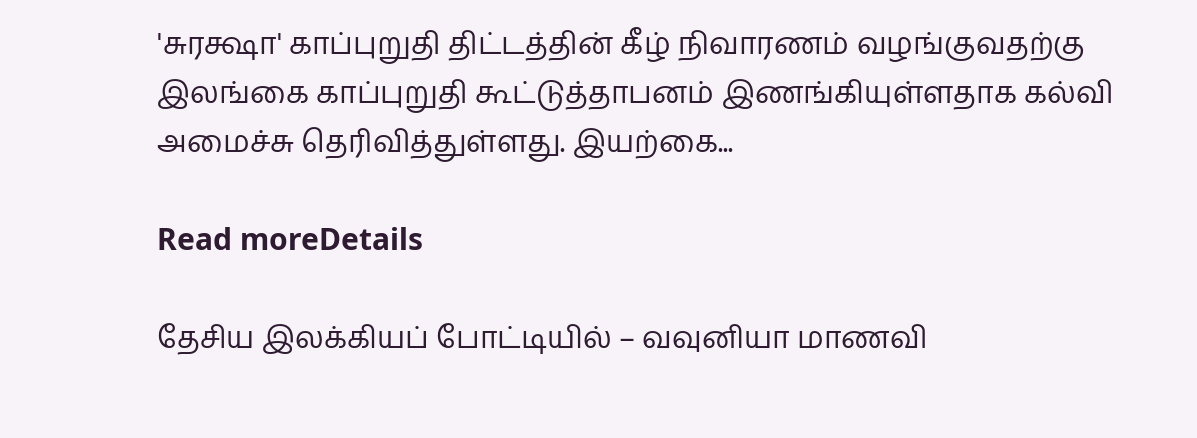'சுரக்ஷா' காப்புறுதி திட்டத்தின் கீழ் நிவாரணம் வழங்குவதற்கு இலங்கை காப்புறுதி கூட்டுத்தாபனம் இணங்கியுள்ளதாக கல்வி அமைச்சு தெரிவித்துள்ளது. இயற்கை...

Read moreDetails

தேசிய இலக்கியப் போட்டியில் – வவுனியா மாணவி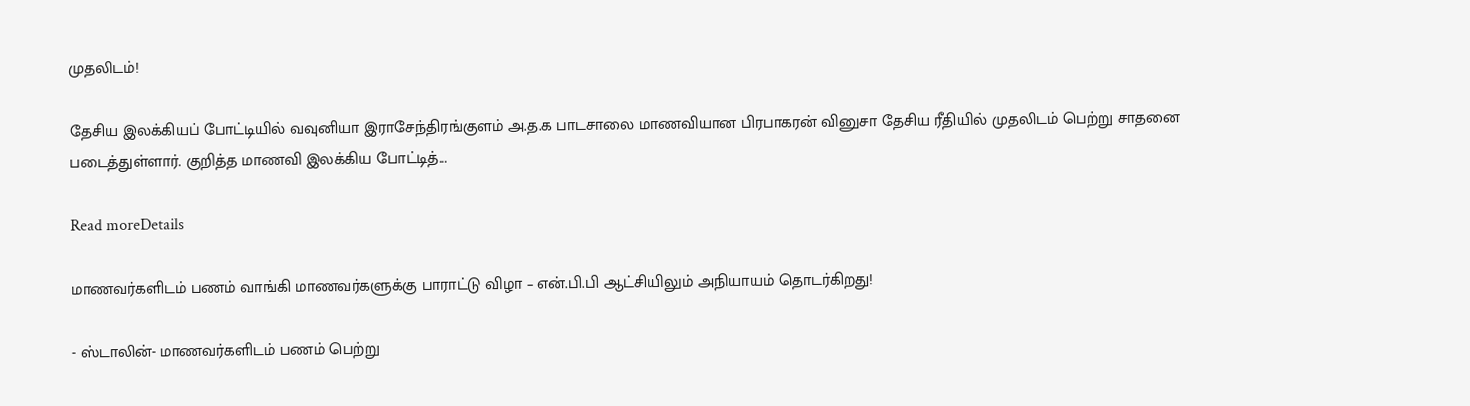முதலிடம்!

தேசிய இலக்கியப் போட்டியில் வவுனியா இராசேந்திரங்குளம் அ.த.க பாடசாலை மாணவியான பிரபாகரன் வினுசா தேசிய ரீதியில் முதலிடம் பெற்று சாதனை படைத்துள்ளார். குறித்த மாணவி இலக்கிய போட்டித்...

Read moreDetails

மாணவர்களிடம் பணம் வாங்கி மாணவர்களுக்கு பாராட்டு விழா – என்.பி.பி ஆட்சியிலும் அநியாயம் தொடர்கிறது!

- ஸ்டாலின்- மாணவர்களிடம் பணம் பெற்று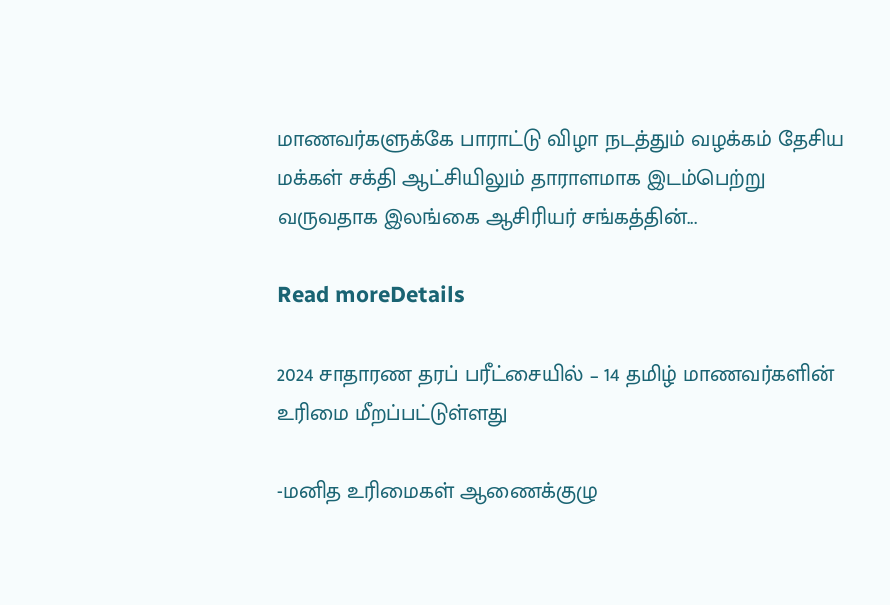மாணவர்களுக்கே பாராட்டு விழா நடத்தும் வழக்கம் தேசிய மக்கள் சக்தி ஆட்சியிலும் தாராளமாக இடம்பெற்று வருவதாக இலங்கை ஆசிரியர் சங்கத்தின்...

Read moreDetails

2024 சாதாரண தரப் பரீட்சையில் – 14 தமிழ் மாணவர்களின் உரிமை மீறப்பட்டுள்ளது

-மனித உரிமைகள் ஆணைக்குழு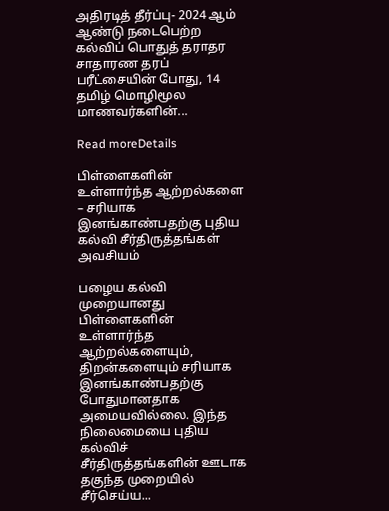அதிரடித் தீர்ப்பு- 2024 ஆம் ஆண்டு நடைபெற்ற கல்விப் பொதுத் தராதர சாதாரண தரப் பரீட்சையின் போது, 14 தமிழ் மொழிமூல மாணவர்களின்...

Read moreDetails

பிள்ளைகளின் உள்ளார்ந்த ஆற்றல்களை – சரியாக இனங்காண்பதற்கு புதிய கல்வி சீர்திருத்தங்கள் அவசியம்

பழைய கல்வி முறையானது பிள்ளைகளின் உள்ளார்ந்த ஆற்றல்களையும், திறன்களையும் சரியாக இனங்காண்பதற்கு போதுமானதாக அமையவில்லை. இந்த நிலைமையை புதிய கல்விச் சீர்திருத்தங்களின் ஊடாக தகுந்த முறையில் சீர்செய்ய...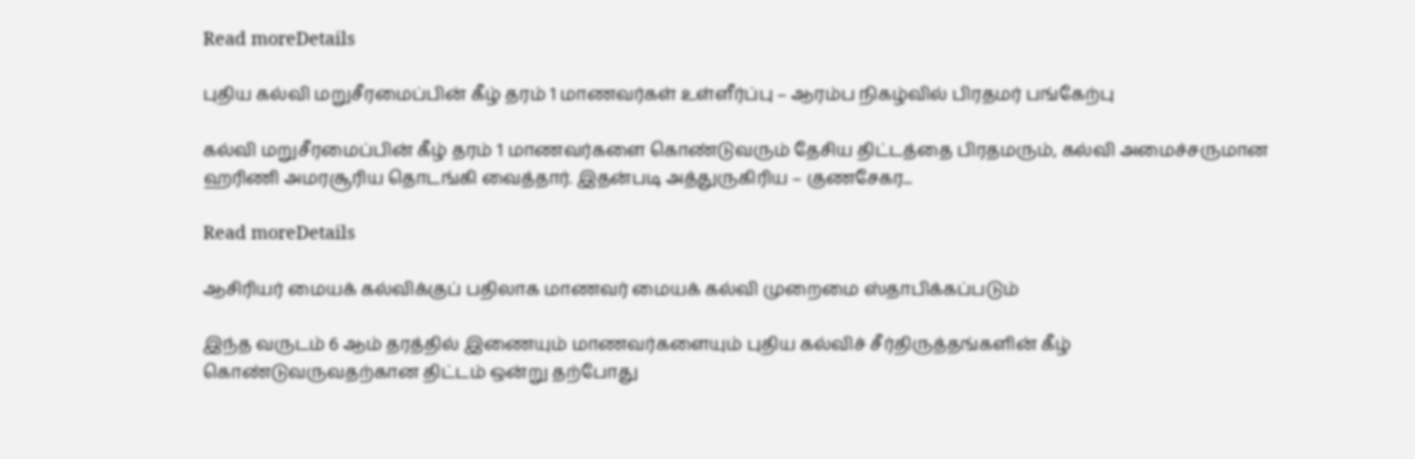Read moreDetails

புதிய கல்வி மறுசீரமைப்பின் கீழ் தரம் 1 மாணவர்கள் உள்ளீர்ப்பு – ஆரம்ப நிகழ்வில் பிரதமர் பங்கேற்பு

கல்வி மறுசீரமைப்பின் கீழ் தரம் 1 மாணவர்களை கொண்டுவரும் தேசிய திட்டத்தை பிரதமரும், கல்வி அமைச்சருமான ஹரிணி அமரசூரிய தொடங்கி வைத்தார். இதன்படி அத்துருகிரிய – குணசேகர...

Read moreDetails

ஆசிரியர் மையக் கல்விக்குப் பதிலாக மாணவர் மையக் கல்வி முறைமை ஸ்தாபிக்கப்படும்

இந்த வருடம் 6 ஆம் தரத்தில் இணையும் மாணவர்களையும் புதிய கல்விச் சீர்திருத்தங்களின் கீழ் கொண்டுவருவதற்கான திட்டம் ஒன்று தற்போது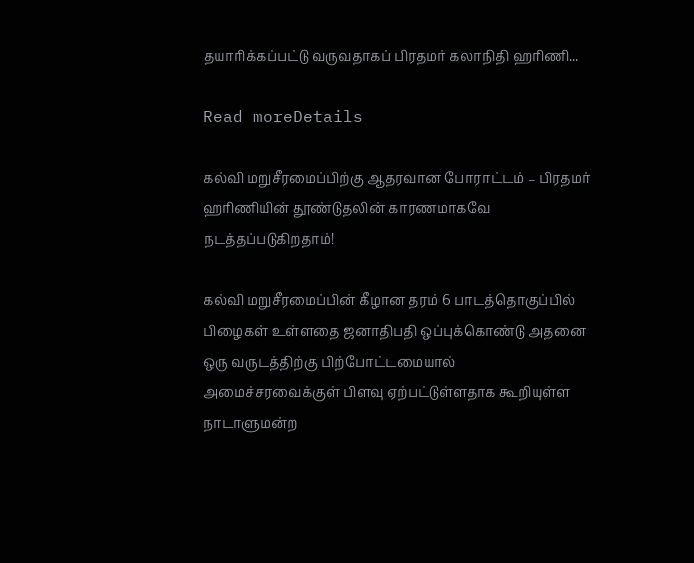தயாரிக்கப்பட்டு வருவதாகப் பிரதமர் கலாநிதி ஹரிணி...

Read moreDetails

கல்வி மறுசீரமைப்பிற்கு ஆதரவான போராட்டம் – பிரதமர் ஹரிணியின் தூண்டுதலின் காரணமாகவே நடத்தப்படுகிறதாம்!

கல்வி மறுசீரமைப்பின் கீழான தரம் 6 பாடத்தொகுப்பில் பிழைகள் உள்ளதை ஜனாதிபதி ஒப்புக்கொண்டு அதனை ஒரு வருடத்திற்கு பிற்போட்டமையால் அமைச்சரவைக்குள் பிளவு ஏற்பட்டுள்ளதாக கூறியுள்ள நாடாளுமன்ற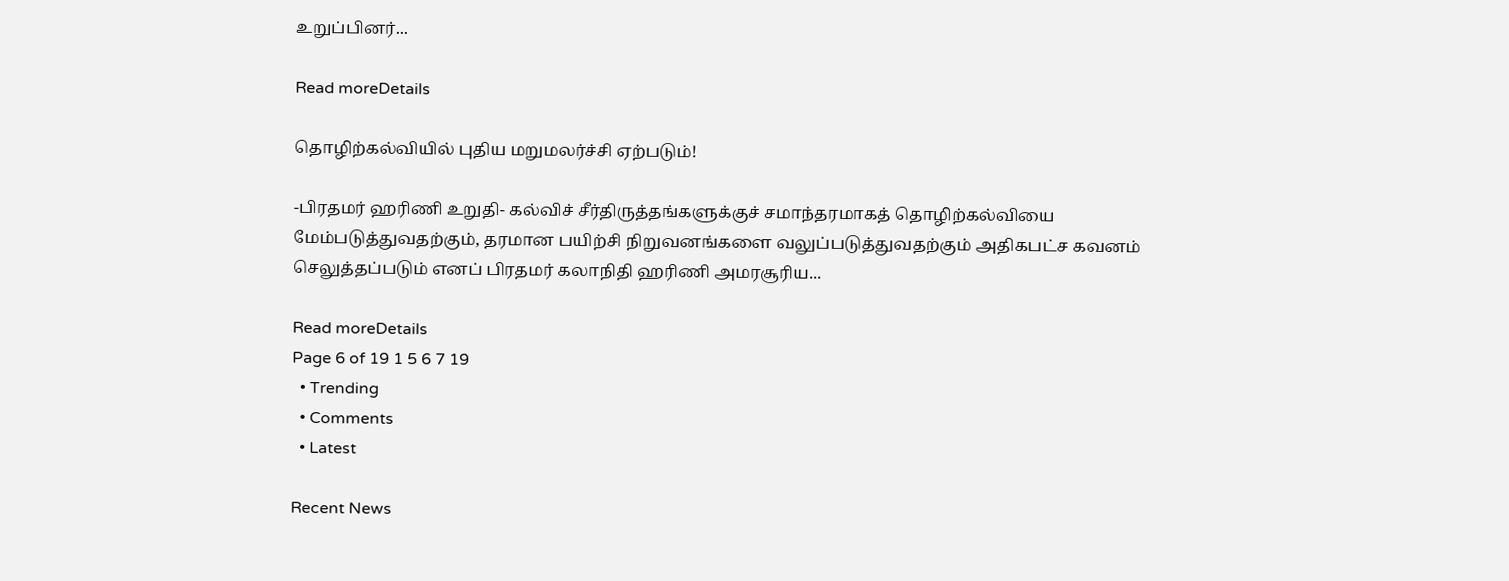உறுப்பினர்...

Read moreDetails

தொழிற்கல்வியில் புதிய மறுமலர்ச்சி ஏற்படும்!

-பிரதமர் ஹரிணி உறுதி- கல்விச் சீர்திருத்தங்களுக்குச் சமாந்தரமாகத் தொழிற்கல்வியை மேம்படுத்துவதற்கும், தரமான பயிற்சி நிறுவனங்களை வலுப்படுத்துவதற்கும் அதிகபட்ச கவனம் செலுத்தப்படும் எனப் பிரதமர் கலாநிதி ஹரிணி அமரசூரிய...

Read moreDetails
Page 6 of 19 1 5 6 7 19
  • Trending
  • Comments
  • Latest

Recent News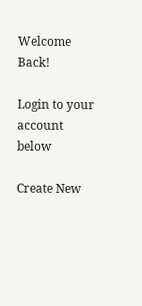Welcome Back!

Login to your account below

Create New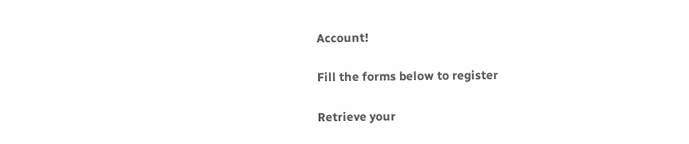Account!

Fill the forms below to register

Retrieve your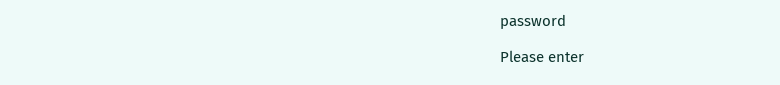password

Please enter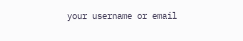your username or email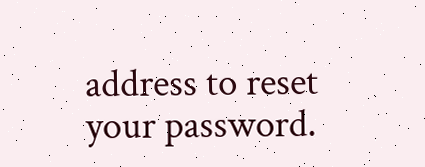address to reset your password.